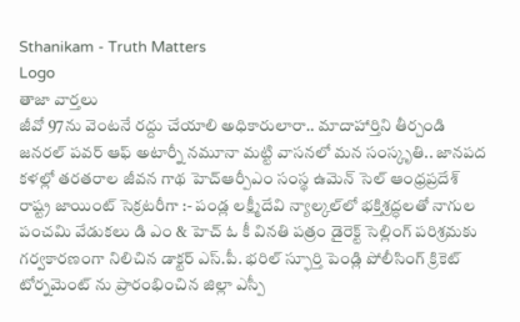Sthanikam - Truth Matters
Logo
తాజా వార్తలు
జీవో 97ను వెంటనే రద్దు చేయాలి అధికారులారా.. మాదాహార్తిని తీర్చండి జనరల్ పవర్ ఆఫ్ అటార్నీ నమూనా మట్టి వాసనలో మన సంస్కృతి.. జానపద కళల్లో తరతరాల జీవన గాథ హెచ్ఆర్పీఎం సంస్థ ఉమెన్ సెల్ ఆంధ్రప్రదేశ్ రాష్ట్ర జాయింట్ సెక్రటరీగా :- పండ్ల లక్ష్మీదేవి న్యాల్కల్‌లో భక్తిశ్రద్ధలతో నాగుల పంచమి వేడుకలు డి ఎం & హెచ్ ఓ కీ వినతి పత్రం డైరెక్ట్ సెల్లింగ్ పరిశ్రమకు గర్వకారణంగా నిలిచిన డాక్టర్ ఎస్.పీ. భరిల్ స్ఫూర్తి పెండ్లి పోలీసింగ్ క్రికెట్ టోర్నమెంట్ ను ప్రారంభించిన జిల్లా ఎస్పీ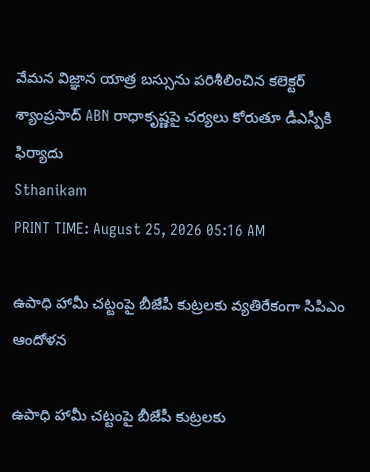వేమన విజ్ఞాన యాత్ర బస్సును పరిశీలించిన కలెక్టర్ శ్యాంప్రసాద్ ABN రాధాకృష్ణపై చర్యలు కోరుతూ డీఎస్పీకి ఫిర్యాదు
Sthanikam
PRINT TIME: August 25, 2026 05:16 AM

ఉపాధి హామీ చట్టంపై బీజేపీ కుట్రలకు వ్యతిరేకంగా సిపిఎం ఆందోళన

ఉపాధి హామీ చట్టంపై బీజేపీ కుట్రలకు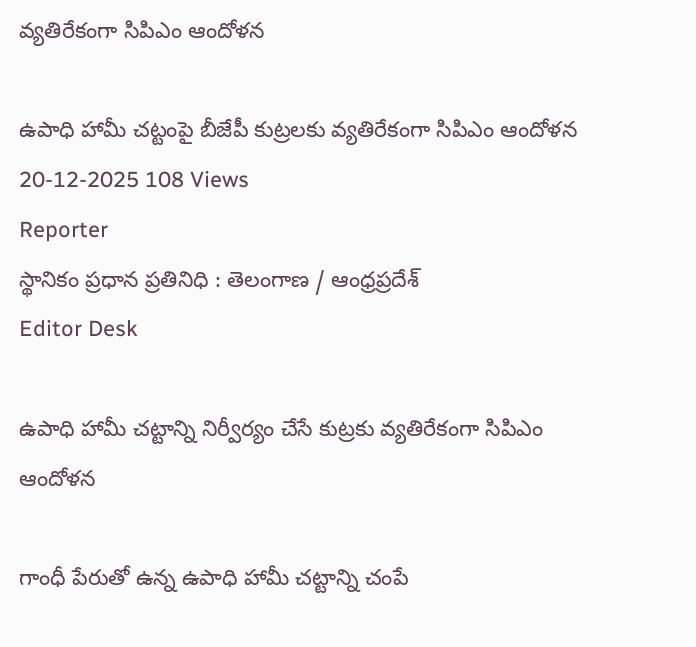వ్యతిరేకంగా సిపిఎం ఆందోళన

ఉపాధి హామీ చట్టంపై బీజేపీ కుట్రలకు వ్యతిరేకంగా సిపిఎం ఆందోళన
20-12-2025 108 Views
Reporter
స్థానికం ప్రధాన ప్రతినిధి : తెలంగాణ / ఆంధ్రప్రదేశ్
Editor Desk

ఉపాధి హామీ చట్టాన్ని నిర్వీర్యం చేసే కుట్రకు వ్యతిరేకంగా సిపిఎం ఆందోళన

గాంధీ పేరుతో ఉన్న ఉపాధి హామీ చట్టాన్ని చంపే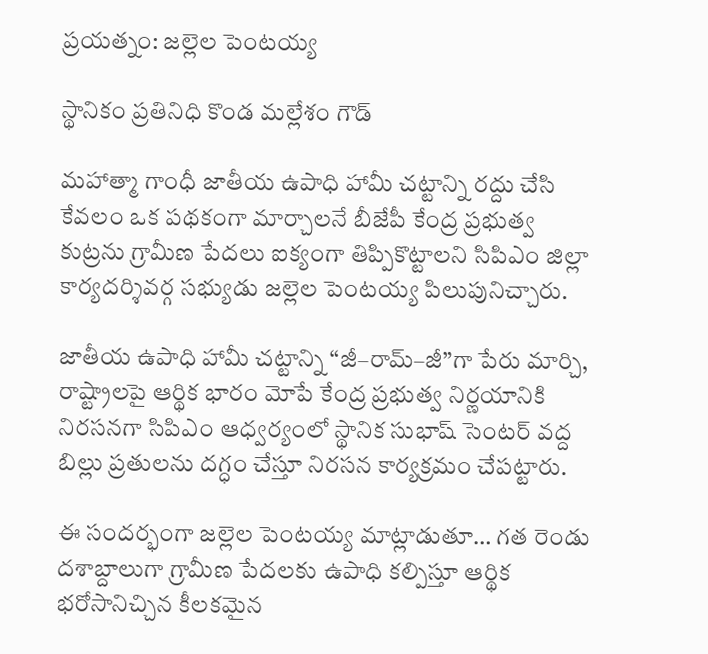ప్రయత్నం: జల్లెల పెంటయ్య

స్థానికం ప్రతినిధి కొండ మల్లేశం గౌడ్

మహాత్మా గాంధీ జాతీయ ఉపాధి హామీ చట్టాన్ని రద్దు చేసి కేవలం ఒక పథకంగా మార్చాలనే బీజేపీ కేంద్ర ప్రభుత్వ కుట్రను గ్రామీణ పేదలు ఐక్యంగా తిప్పికొట్టాలని సిపిఎం జిల్లా కార్యదర్శివర్గ సభ్యుడు జల్లెల పెంటయ్య పిలుపునిచ్చారు.

జాతీయ ఉపాధి హామీ చట్టాన్ని “జీ–రామ్–జీ”గా పేరు మార్చి, రాష్ట్రాలపై ఆర్థిక భారం మోపే కేంద్ర ప్రభుత్వ నిర్ణయానికి నిరసనగా సిపిఎం ఆధ్వర్యంలో స్థానిక సుభాష్ సెంటర్ వద్ద బిల్లు ప్రతులను దగ్ధం చేస్తూ నిరసన కార్యక్రమం చేపట్టారు.

ఈ సందర్భంగా జల్లెల పెంటయ్య మాట్లాడుతూ… గత రెండు దశాబ్దాలుగా గ్రామీణ పేదలకు ఉపాధి కల్పిస్తూ ఆర్థిక భరోసానిచ్చిన కీలకమైన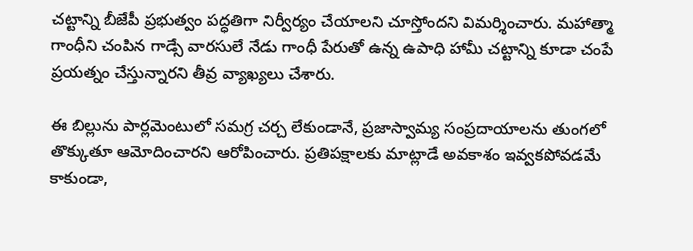చట్టాన్ని బీజేపీ ప్రభుత్వం పద్ధతిగా నిర్వీర్యం చేయాలని చూస్తోందని విమర్శించారు. మహాత్మా గాంధీని చంపిన గాడ్సే వారసులే నేడు గాంధీ పేరుతో ఉన్న ఉపాధి హామీ చట్టాన్ని కూడా చంపే ప్రయత్నం చేస్తున్నారని తీవ్ర వ్యాఖ్యలు చేశారు.

ఈ బిల్లును పార్లమెంటులో సమగ్ర చర్చ లేకుండానే, ప్రజాస్వామ్య సంప్రదాయాలను తుంగలో తొక్కుతూ ఆమోదించారని ఆరోపించారు. ప్రతిపక్షాలకు మాట్లాడే అవకాశం ఇవ్వకపోవడమే కాకుండా,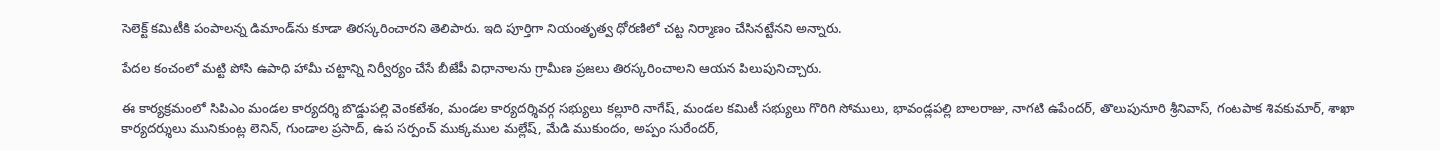సెలెక్ట్ కమిటీకి పంపాలన్న డిమాండ్‌ను కూడా తిరస్కరించారని తెలిపారు. ఇది పూర్తిగా నియంతృత్వ ధోరణిలో చట్ట నిర్మాణం చేసినట్టేనని అన్నారు.

పేదల కంచంలో మట్టి పోసి ఉపాధి హామీ చట్టాన్ని నిర్వీర్యం చేసే బీజేపీ విధానాలను గ్రామీణ ప్రజలు తిరస్కరించాలని ఆయన పిలుపునిచ్చారు.

ఈ కార్యక్రమంలో సిపిఎం మండల కార్యదర్శి బొడ్డుపల్లి వెంకటేశం, మండల కార్యదర్శివర్గ సభ్యులు కల్లూరి నాగేష్, మండల కమిటీ సభ్యులు గొరిగి సోములు, భావండ్లపల్లి బాలరాజు, నాగటి ఉపేందర్, తొలుపునూరి శ్రీనివాస్, గంటపాక శివకుమార్, శాఖా కార్యదర్శులు మునికుంట్ల లెనిన్, గుండాల ప్రసాద్, ఉప సర్పంచ్ ముక్కముల మల్లేష్, మేడి ముకుందం, అప్పం సురేందర్,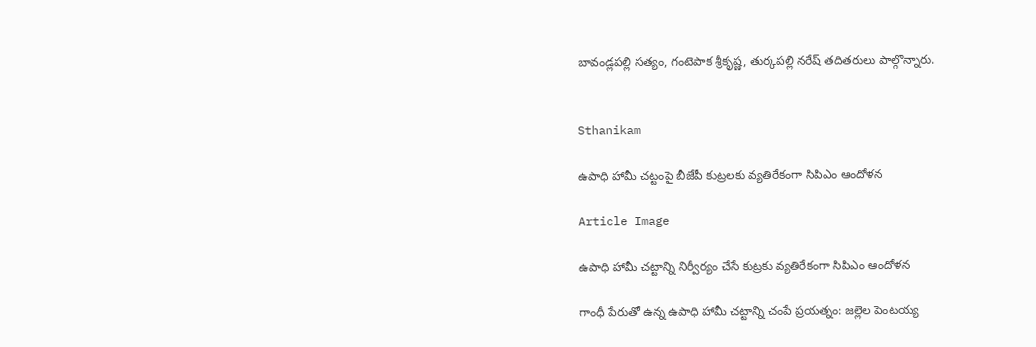బావండ్లపల్లి సత్యం, గంటెపాక శ్రీకృష్ణ, తుర్కపల్లి నరేష్ తదితరులు పాల్గొన్నారు.


Sthanikam

ఉపాధి హామీ చట్టంపై బీజేపీ కుట్రలకు వ్యతిరేకంగా సిపిఎం ఆందోళన

Article Image

ఉపాధి హామీ చట్టాన్ని నిర్వీర్యం చేసే కుట్రకు వ్యతిరేకంగా సిపిఎం ఆందోళన

గాంధీ పేరుతో ఉన్న ఉపాధి హామీ చట్టాన్ని చంపే ప్రయత్నం: జల్లెల పెంటయ్య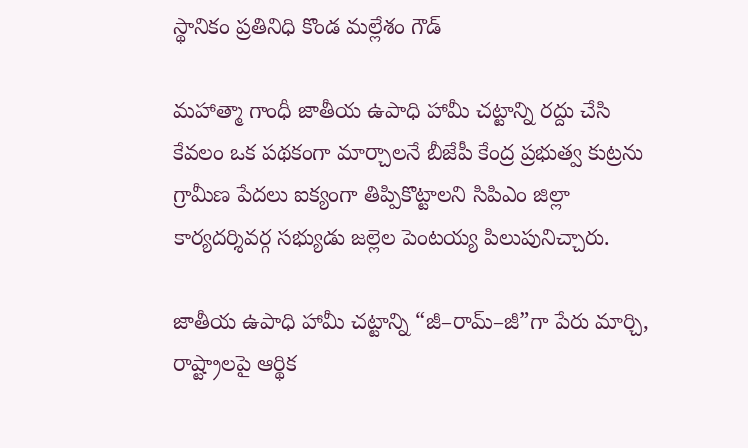స్థానికం ప్రతినిధి కొండ మల్లేశం గౌడ్

మహాత్మా గాంధీ జాతీయ ఉపాధి హామీ చట్టాన్ని రద్దు చేసి కేవలం ఒక పథకంగా మార్చాలనే బీజేపీ కేంద్ర ప్రభుత్వ కుట్రను గ్రామీణ పేదలు ఐక్యంగా తిప్పికొట్టాలని సిపిఎం జిల్లా కార్యదర్శివర్గ సభ్యుడు జల్లెల పెంటయ్య పిలుపునిచ్చారు.

జాతీయ ఉపాధి హామీ చట్టాన్ని “జీ–రామ్–జీ”గా పేరు మార్చి, రాష్ట్రాలపై ఆర్థిక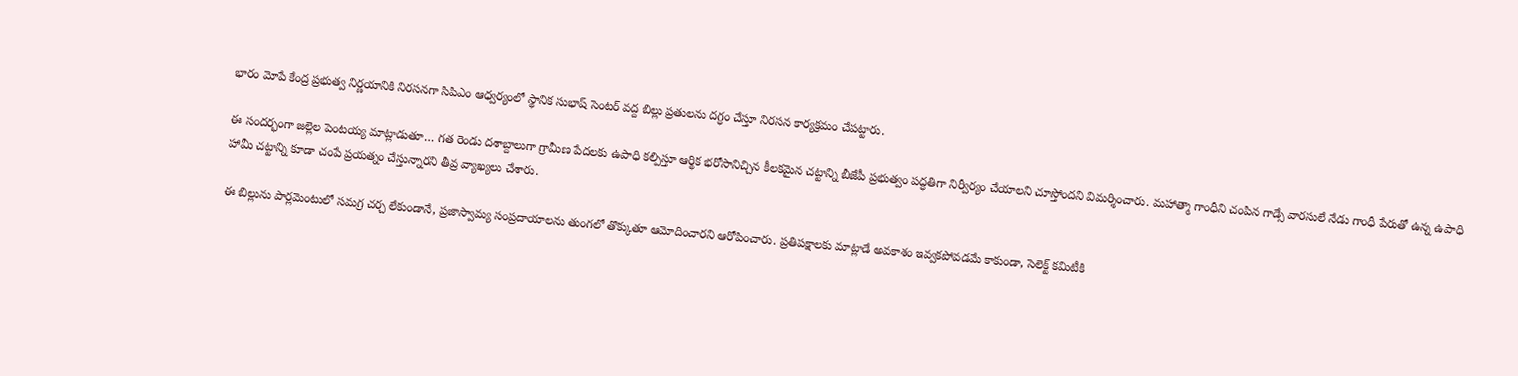భారం మోపే కేంద్ర ప్రభుత్వ నిర్ణయానికి నిరసనగా సిపిఎం ఆధ్వర్యంలో స్థానిక సుభాష్ సెంటర్ వద్ద బిల్లు ప్రతులను దగ్ధం చేస్తూ నిరసన కార్యక్రమం చేపట్టారు.

ఈ సందర్భంగా జల్లెల పెంటయ్య మాట్లాడుతూ… గత రెండు దశాబ్దాలుగా గ్రామీణ పేదలకు ఉపాధి కల్పిస్తూ ఆర్థిక భరోసానిచ్చిన కీలకమైన చట్టాన్ని బీజేపీ ప్రభుత్వం పద్ధతిగా నిర్వీర్యం చేయాలని చూస్తోందని విమర్శించారు. మహాత్మా గాంధీని చంపిన గాడ్సే వారసులే నేడు గాంధీ పేరుతో ఉన్న ఉపాధి హామీ చట్టాన్ని కూడా చంపే ప్రయత్నం చేస్తున్నారని తీవ్ర వ్యాఖ్యలు చేశారు.

ఈ బిల్లును పార్లమెంటులో సమగ్ర చర్చ లేకుండానే, ప్రజాస్వామ్య సంప్రదాయాలను తుంగలో తొక్కుతూ ఆమోదించారని ఆరోపించారు. ప్రతిపక్షాలకు మాట్లాడే అవకాశం ఇవ్వకపోవడమే కాకుండా, సెలెక్ట్ కమిటీకి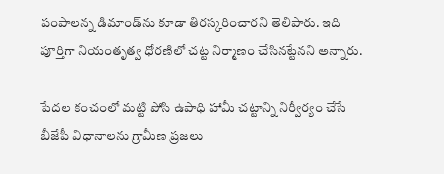పంపాలన్న డిమాండ్‌ను కూడా తిరస్కరించారని తెలిపారు. ఇది పూర్తిగా నియంతృత్వ ధోరణిలో చట్ట నిర్మాణం చేసినట్టేనని అన్నారు.

పేదల కంచంలో మట్టి పోసి ఉపాధి హామీ చట్టాన్ని నిర్వీర్యం చేసే బీజేపీ విధానాలను గ్రామీణ ప్రజలు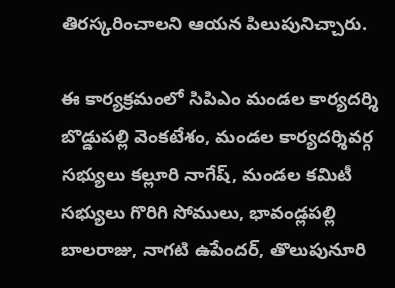తిరస్కరించాలని ఆయన పిలుపునిచ్చారు.

ఈ కార్యక్రమంలో సిపిఎం మండల కార్యదర్శి బొడ్డుపల్లి వెంకటేశం, మండల కార్యదర్శివర్గ సభ్యులు కల్లూరి నాగేష్, మండల కమిటీ సభ్యులు గొరిగి సోములు, భావండ్లపల్లి బాలరాజు, నాగటి ఉపేందర్, తొలుపునూరి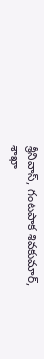శ్రీనివాస్, గంటపాక శివకుమార్, శాఖా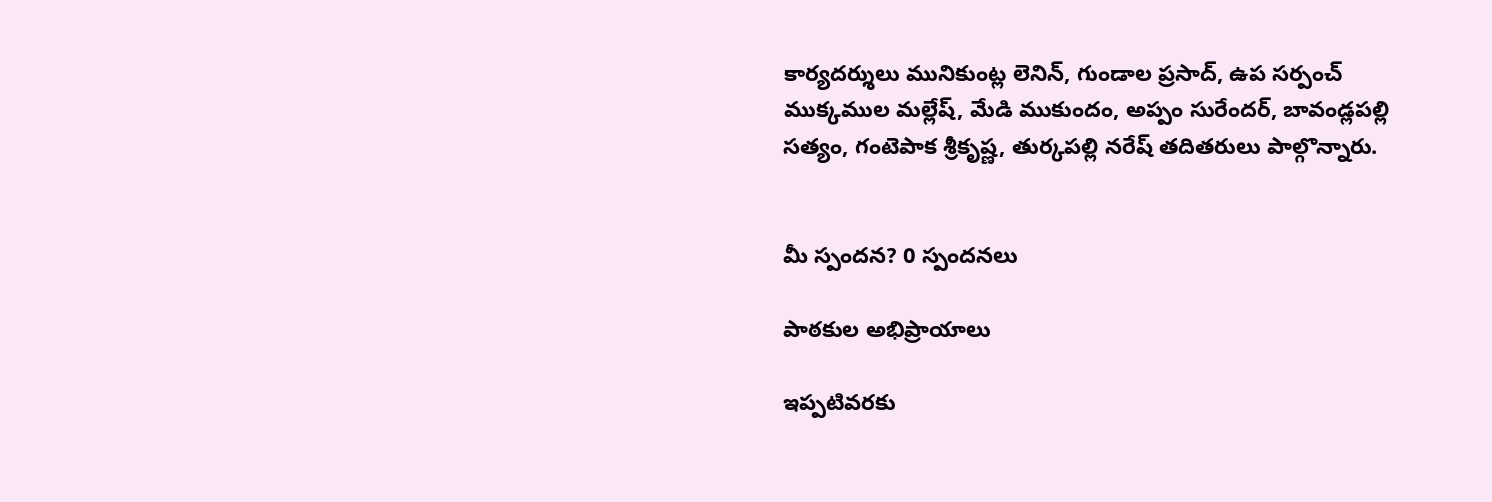కార్యదర్శులు మునికుంట్ల లెనిన్, గుండాల ప్రసాద్, ఉప సర్పంచ్ ముక్కముల మల్లేష్, మేడి ముకుందం, అప్పం సురేందర్, బావండ్లపల్లి సత్యం, గంటెపాక శ్రీకృష్ణ, తుర్కపల్లి నరేష్ తదితరులు పాల్గొన్నారు.


మీ స్పందన? 0 స్పందనలు

పాఠకుల అభిప్రాయాలు

ఇప్పటివరకు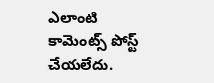ఎలాంటి కామెంట్స్ పోస్ట్ చేయలేదు.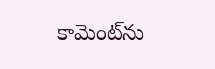కామెంట్‌ను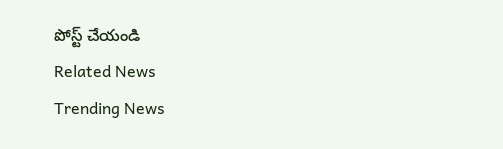పోస్ట్ చేయండి
Related News
Trending News